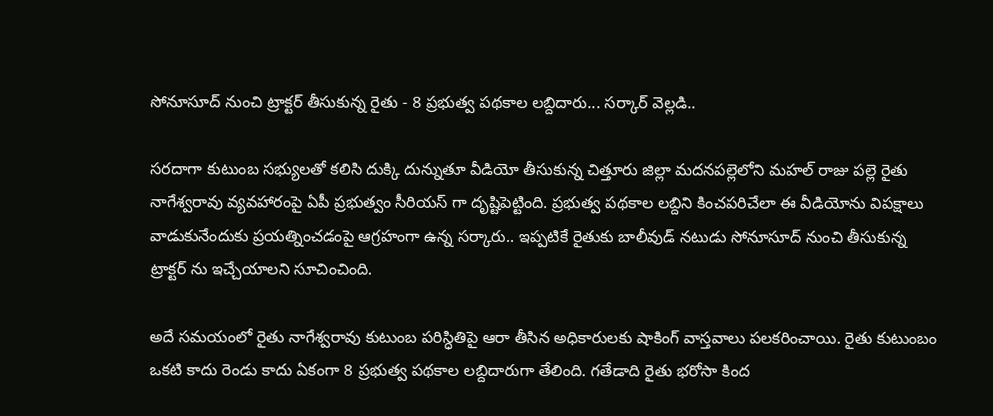సోనూసూద్ నుంచి ట్రాక్టర్ తీసుకున్న రైతు - 8 ప్రభుత్వ పథకాల లబ్దిదారు... సర్కార్ వెల్లడి..

సరదాగా కుటుంబ సభ్యులతో కలిసి దుక్కి దున్నుతూ వీడియో తీసుకున్న చిత్తూరు జిల్లా మదనపల్లెలోని మహల్ రాజు పల్లె రైతు నాగేశ్వరావు వ్యవహారంపై ఏపీ ప్రభుత్వం సీరియస్ గా దృష్టిపెట్టింది. ప్రభుత్వ పథకాల లబ్దిని కించపరిచేలా ఈ వీడియోను విపక్షాలు వాడుకునేందుకు ప్రయత్నించడంపై ఆగ్రహంగా ఉన్న సర్కారు.. ఇప్పటికే రైతుకు బాలీవుడ్ నటుడు సోనూసూద్ నుంచి తీసుకున్న ట్రాక్టర్ ను ఇచ్చేయాలని సూచించింది.

అదే సమయంలో రైతు నాగేశ్వరావు కుటుంబ పరిస్ధితిపై ఆరా తీసిన అధికారులకు షాకింగ్ వాస్తవాలు పలకరించాయి. రైతు కుటుంబం ఒకటి కాదు రెండు కాదు ఏకంగా 8 ప్రభుత్వ పథకాల లబ్దిదారుగా తేలింది. గతేడాది రైతు భరోసా కింద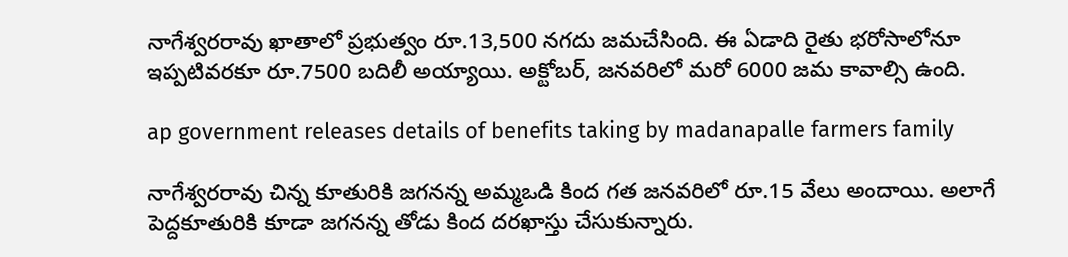నాగేశ్వరరావు ఖాతాలో ప్రభుత్వం రూ.13,500 నగదు జమచేసింది. ఈ ఏడాది రైతు భరోసాలోనూ ఇప్పటివరకూ రూ.7500 బదిలీ అయ్యాయి. అక్టోబర్, జనవరిలో మరో 6000 జమ కావాల్సి ఉంది.

ap government releases details of benefits taking by madanapalle farmers family

నాగేశ్వరరావు చిన్న కూతురికి జగనన్న అమ్మఒడి కింద గత జనవరిలో రూ.15 వేలు అందాయి. అలాగే పెద్దకూతురికి కూడా జగనన్న తోడు కింద దరఖాస్తు చేసుకున్నారు.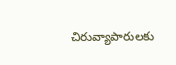చిరువ్యాపారులకు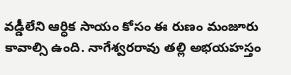వడ్డీలేని ఆర్ధిక సాయం కోసం ఈ రుణం మంజూరు కావాల్సి ఉంది. నాగేశ్వరరావు తల్లి అభయహస్తం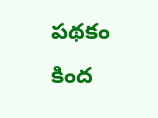పథకం కింద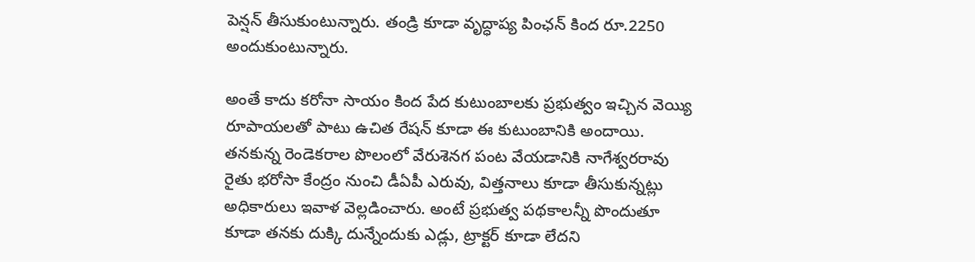పెన్షన్ తీసుకుంటున్నారు. తండ్రి కూడా వృద్ధాప్య పింఛన్ కింద రూ.2250 అందుకుంటున్నారు.

అంతే కాదు కరోనా సాయం కింద పేద కుటుంబాలకు ప్రభుత్వం ఇచ్చిన వెయ్యి రూపాయలతో పాటు ఉచిత రేషన్ కూడా ఈ కుటుంబానికి అందాయి. తనకున్న రెండెకరాల పొలంలో వేరుశెనగ పంట వేయడానికి నాగేశ్వరరావు రైతు భరోసా కేంద్రం నుంచి డీఏపీ ఎరువు, విత్తనాలు కూడా తీసుకున్నట్లు అధికారులు ఇవాళ వెల్లడించారు. అంటే ప్రభుత్వ పథకాలన్నీ పొందుతూ కూడా తనకు దుక్కి దున్నేందుకు ఎడ్లు, ట్రాక్టర్ కూడా లేదని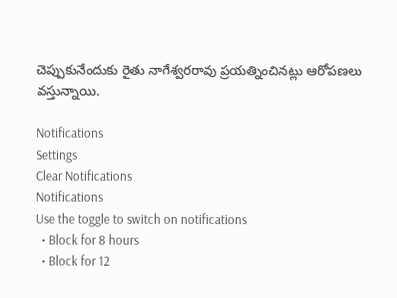చెప్పుకునేందుకు రైతు నాగేశ్వరరావు ప్రయత్నించినట్లు ఆరోపణలు వస్తున్నాయి.

Notifications
Settings
Clear Notifications
Notifications
Use the toggle to switch on notifications
  • Block for 8 hours
  • Block for 12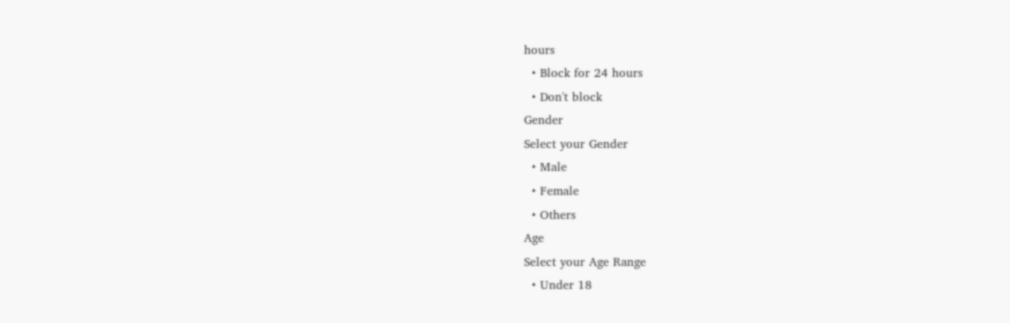hours
  • Block for 24 hours
  • Don't block
Gender
Select your Gender
  • Male
  • Female
  • Others
Age
Select your Age Range
  • Under 18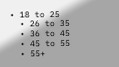• 18 to 25
  • 26 to 35
  • 36 to 45
  • 45 to 55
  • 55+